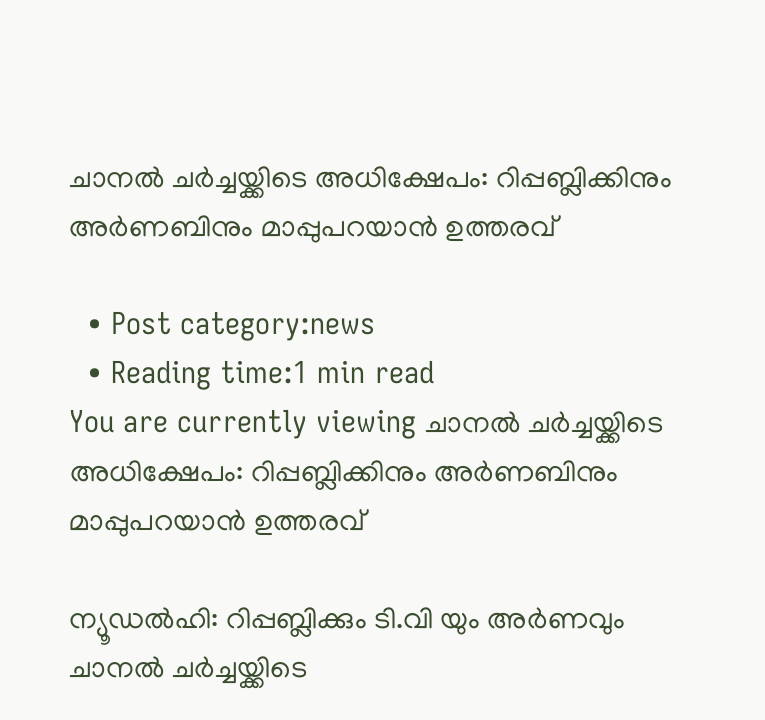ചാനല്‍ ചര്‍ച്ചയ്ക്കിടെ അധിക്ഷേപം: റിപ്പബ്ലിക്കിനും അര്‍ണബിനും മാപ്പുപറയാന്‍ ഉത്തരവ്

  • Post category:news
  • Reading time:1 min read
You are currently viewing ചാനല്‍ ചര്‍ച്ചയ്ക്കിടെ അധിക്ഷേപം: റിപ്പബ്ലിക്കിനും അര്‍ണബിനും മാപ്പുപറയാന്‍ ഉത്തരവ്

ന്യൂഡല്‍ഹി: റിപ്പബ്ലിക്കും ടി.വി യും അര്‍ണവും ചാനല്‍ ചര്‍ച്ചയ്ക്കിടെ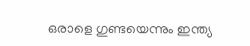ഒരാളെ ഗുണ്ടയെന്നും ഇന്ത്യ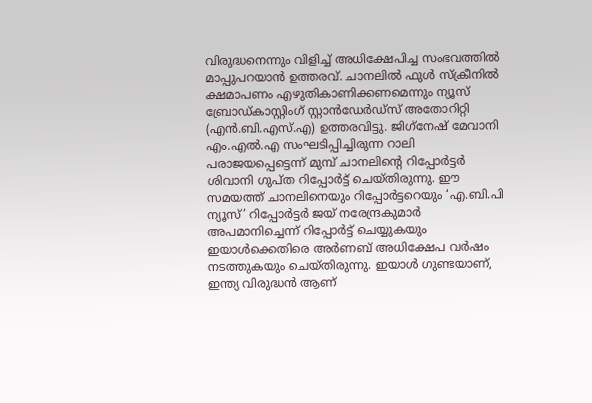വിരുദ്ധനെന്നും വിളിച്ച് അധിക്ഷേപിച്ച സംഭവത്തില്‍ മാപ്പുപറയാന്‍ ഉത്തരവ്. ചാനലില്‍ ഫുള്‍ സ്‌ക്രീനില്‍ ക്ഷമാപണം എഴുതികാണിക്കണമെന്നും ന്യൂസ് ബ്രോഡ്കാസ്റ്റിംഗ് സ്റ്റാന്‍ഡേര്‍ഡ്‌സ് അതോറിറ്റി (എന്‍.ബി.എസ്.എ) ഉത്തരവിട്ടു. ജിഗ്‌നേഷ് മേവാനി എം.എല്‍.എ സംഘടിപ്പിച്ചിരുന്ന റാലി പരാജയപ്പെട്ടെന്ന് മുമ്പ് ചാനലിന്റെ റിപ്പോര്‍ട്ടര്‍ ശിവാനി ഗുപ്ത റിപ്പോര്‍ട്ട് ചെയ്തിരുന്നു. ഈ സമയത്ത് ചാനലിനെയും റിപ്പോര്‍ട്ടറെയും ‘എ.ബി.പി ന്യൂസ്’ റിപ്പോര്‍ട്ടര്‍ ജയ് നരേന്ദ്രകുമാര്‍ അപമാനിച്ചെന്ന് റിപ്പോര്‍ട്ട് ചെയ്യുകയും ഇയാള്‍ക്കെതിരെ അര്‍ണബ് അധിക്ഷേപ വര്‍ഷം നടത്തുകയും ചെയ്തിരുന്നു. ഇയാള്‍ ഗുണ്ടയാണ്, ഇന്ത്യ വിരുദ്ധന്‍ ആണ്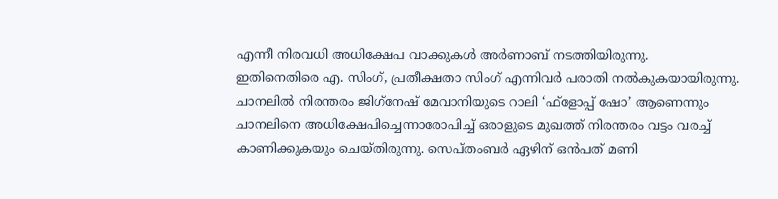എന്നീ നിരവധി അധിക്ഷേപ വാക്കുകള്‍ അര്‍ണാബ് നടത്തിയിരുന്നു.
ഇതിനെതിരെ എ. സിംഗ്, പ്രതീക്ഷതാ സിംഗ് എന്നിവര്‍ പരാതി നല്‍കുകയായിരുന്നു. ചാനലില്‍ നിരന്തരം ജിഗ്‌നേഷ് മേവാനിയുടെ റാലി ‘ഫ്ളോപ്പ് ഷോ’ ആണെന്നും ചാനലിനെ അധിക്ഷേപിച്ചെന്നാരോപിച്ച് ഒരാളുടെ മുഖത്ത് നിരന്തരം വട്ടം വരച്ച് കാണിക്കുകയും ചെയ്തിരുന്നു. സെപ്തംബര്‍ ഏഴിന് ഒന്‍പത് മണി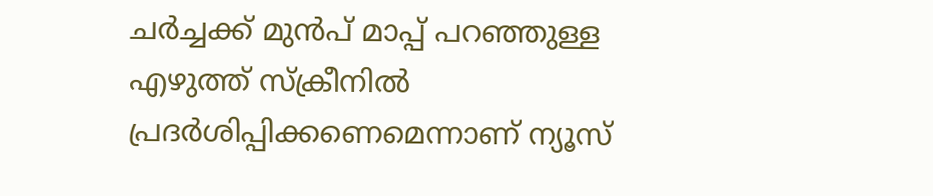ചര്‍ച്ചക്ക് മുന്‍പ് മാപ്പ് പറഞ്ഞുള്ള എഴുത്ത് സ്‌ക്രീനില്‍ പ്രദര്‍ശിപ്പിക്കണെമെന്നാണ് ന്യൂസ്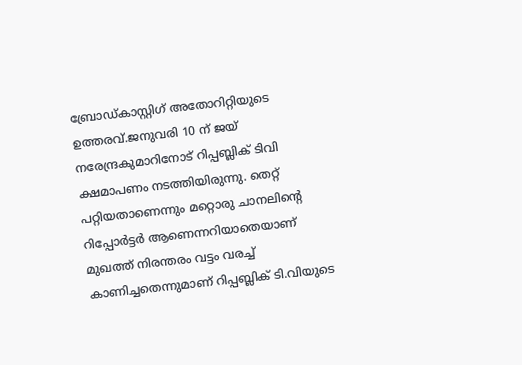ബ്രോഡ്കാസ്റ്റിഗ് അതോറിറ്റിയുടെ ഉത്തരവ്.ജനുവരി 10 ന് ജയ് നരേന്ദ്രകുമാറിനോട് റിപ്പബ്ലിക് ടിവി ക്ഷമാപണം നടത്തിയിരുന്നു. തെറ്റ് പറ്റിയതാണെന്നും മറ്റൊരു ചാനലിന്റെ റിപ്പോര്‍ട്ടര്‍ ആണെന്നറിയാതെയാണ് മുഖത്ത് നിരന്തരം വട്ടം വരച്ച് കാണിച്ചതെന്നുമാണ് റിപ്പബ്ലിക് ടി.വിയുടെ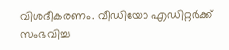വിശദീകരണം. വീഡിയോ എഡിറ്റര്‍ക്ക് സംഭവിച്ച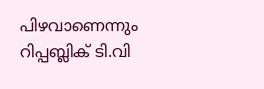പിഴവാണെന്നും റിപ്പബ്ലിക് ടി.വി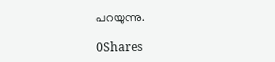പറയുന്നു.

0Shares